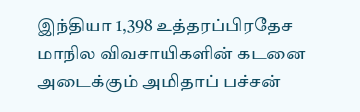இந்தியா 1,398 உத்தரப்பிரதேச மாநில விவசாயிகளின் கடனை அடைக்கும் அமிதாப் பச்சன்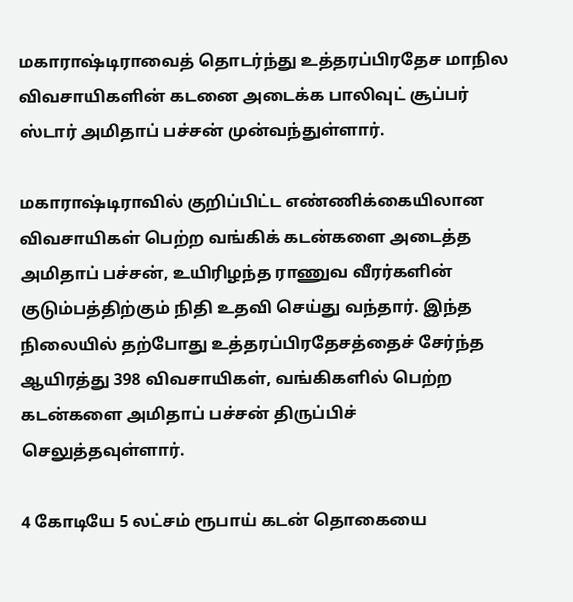மகாராஷ்டிராவைத் தொடர்ந்து உத்தரப்பிரதேச மாநில விவசாயிகளின் கடனை அடைக்க பாலிவுட் சூப்பர் ஸ்டார் அமிதாப் பச்சன் முன்வந்துள்ளார்.

மகாராஷ்டிராவில் குறிப்பிட்ட எண்ணிக்கையிலான விவசாயிகள் பெற்ற வங்கிக் கடன்களை அடைத்த அமிதாப் பச்சன், உயிரிழந்த ராணுவ வீரர்களின் குடும்பத்திற்கும் நிதி உதவி செய்து வந்தார். இந்த நிலையில் தற்போது உத்தரப்பிரதேசத்தைச் சேர்ந்த ஆயிரத்து 398 விவசாயிகள், வங்கிகளில் பெற்ற கடன்களை அமிதாப் பச்சன் திருப்பிச் செலுத்தவுள்ளார்.

4 கோடியே 5 லட்சம் ரூபாய் கடன் தொகையை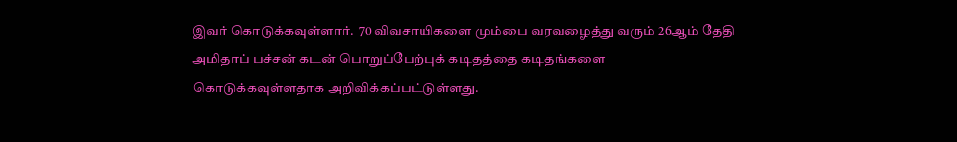இவர் கொடுக்கவுள்ளார்.  70 விவசாயிகளை மும்பை வரவழைத்து வரும் 26ஆம் தேதி அமிதாப் பச்சன் கடன் பொறுப்பேற்புக் கடிதத்தை கடிதங்களை கொடுக்கவுள்ளதாக அறிவிக்கப்பட்டுள்ளது.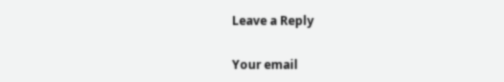Leave a Reply

Your email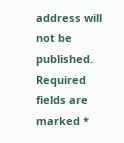address will not be published. Required fields are marked *